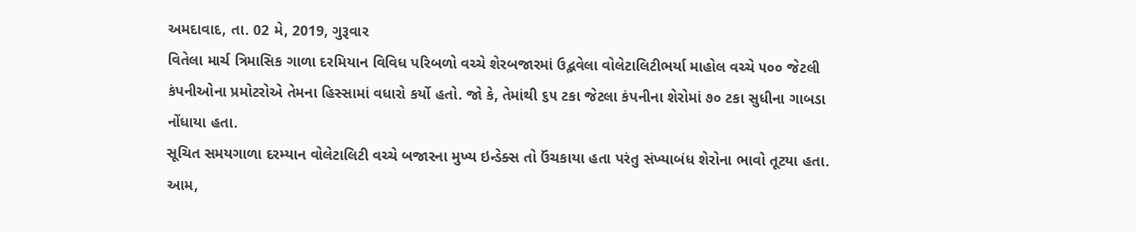અમદાવાદ, તા. 02 મે, 2019, ગુરૂવાર
વિતેલા માર્ચ ત્રિમાસિક ગાળા દરમિયાન વિવિધ પરિબળો વચ્ચે શેરબજારમાં ઉદ્ભવેલા વોલેટાલિટીભર્યા માહોલ વચ્ચે ૫૦૦ જેટલી કંપનીઓના પ્રમોટરોએ તેમના હિસ્સામાં વધારો કર્યો હતો. જો કે, તેમાંથી ૬૫ ટકા જેટલા કંપનીના શેરોમાં ૭૦ ટકા સુધીના ગાબડા નોંધાયા હતા.
સૂચિત સમયગાળા દરમ્યાન વોલેટાલિટી વચ્ચે બજારના મુખ્ય ઇન્ડેક્સ તો ઉંચકાયા હતા પરંતુ સંખ્યાબંધ શેરોના ભાવો તૂટયા હતા. આમ,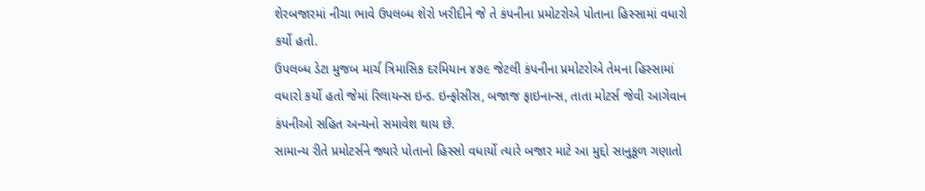શેરબજારમાં નીચા ભાવે ઉપલબ્ધ શેરો ખરીદીને જે તે કંપનીના પ્રમોટરોએ પોતાના હિસ્સામાં વધારો કર્યો હતો.
ઉપલબ્ધ ડેટા મુજબ માર્ચ ત્રિમાસિક દરમિયાન ૪૭૯ જેટલી કંપનીના પ્રમોટરોએ તેમના હિસ્સામાં વધારો કર્યો હતો જેમાં રિલાયન્સ ઇન્ડ. ઇન્ફોસીસ, બજાજ ફાઇનાન્સ, તાતા મોટર્સ જેવી આગેવાન કંપનીઓ સહિત અન્યનો સમાવેશ થાય છે.
સામાન્ય રીતે પ્રમોટર્સને જ્યારે પોતાનો હિસ્સો વધાર્યો ત્યારે બજાર માટે આ મુદ્દો સાનુકૂળ ગણાતો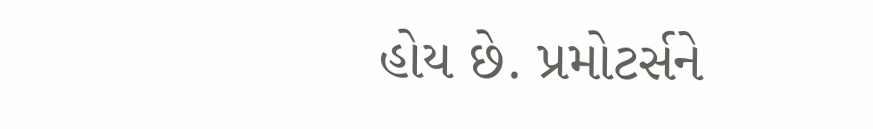હોય છે. પ્રમોટર્સને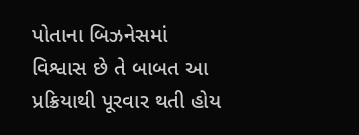પોતાના બિઝનેસમાં વિશ્વાસ છે તે બાબત આ પ્રક્રિયાથી પૂરવાર થતી હોય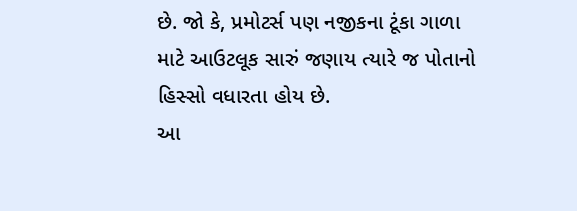છે. જો કે, પ્રમોટર્સ પણ નજીકના ટૂંકા ગાળા માટે આઉટલૂક સારું જણાય ત્યારે જ પોતાનો હિસ્સો વધારતા હોય છે.
આ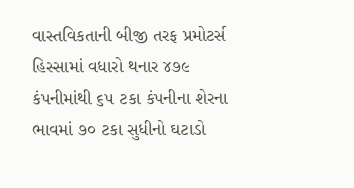વાસ્તવિકતાની બીજી તરફ પ્રમોટર્સ હિસ્સામાં વધારો થનાર ૪૭૯ કંપનીમાંથી ૬૫ ટકા કંપનીના શેરના ભાવમાં ૭૦ ટકા સુધીનો ઘટાડો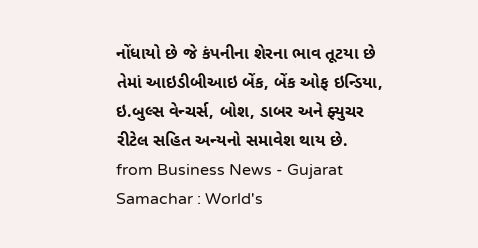નોંધાયો છે જે કંપનીના શેરના ભાવ તૂટયા છે તેમાં આઇડીબીઆઇ બેંક, બેંક ઓફ ઇન્ડિયા, ઇ.બુલ્સ વેન્ચર્સ, બોશ, ડાબર અને ફ્યુચર રીટેલ સહિત અન્યનો સમાવેશ થાય છે.
from Business News - Gujarat Samachar : World's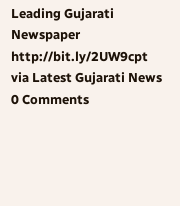Leading Gujarati Newspaper http://bit.ly/2UW9cpt
via Latest Gujarati News
0 Comments